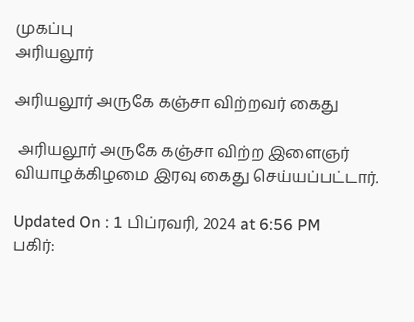முகப்பு
அரியலூர்

அரியலூர் அருகே கஞ்சா விற்றவர் கைது

 அரியலூர் அருகே கஞ்சா விற்ற இளைஞர் வியாழக்கிழமை இரவு கைது செய்யப்பட்டார்.

Updated On : 1 பிப்ரவரி, 2024 at 6:56 PM
பகிர்: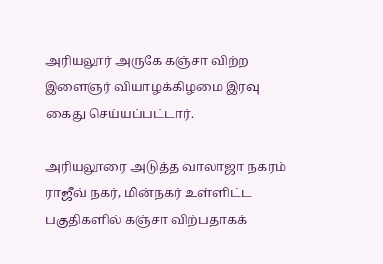அரியலூர் அருகே கஞ்சா விற்ற இளைஞர் வியாழக்கிழமை இரவு கைது செய்யப்பட்டார்.

அரியலூரை அடுத்த வாலாஜா நகரம் ராஜீவ் நகர், மின்நகர் உள்ளிட்ட பகுதிகளில் கஞ்சா விற்பதாகக்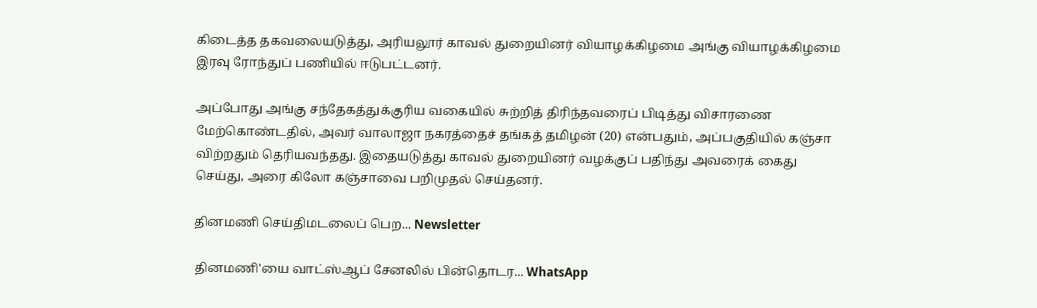கிடைத்த தகவலையடுத்து, அரியலூர் காவல் துறையினர் வியாழக்கிழமை அங்கு வியாழக்கிழமை இரவு ரோந்துப் பணியில் ஈடுபட்டனர்.

அப்போது அங்கு சந்தேகத்துக்குரிய வகையில் சுற்றித் திரிந்தவரைப் பிடித்து விசாரணை மேற்கொண்டதில், அவர் வாலாஜா நகரத்தைச் தங்கத் தமிழன் (20) என்பதும், அப்பகுதியில் கஞ்சா விற்றதும் தெரியவந்தது. இதையடுத்து காவல் துறையினர் வழக்குப் பதிந்து அவரைக் கைது செய்து, அரை கிலோ கஞ்சாவை பறிமுதல் செய்தனர்.

தினமணி செய்திமடலைப் பெற... Newsletter

தினமணி'யை வாட்ஸ்ஆப் சேனலில் பின்தொடர... WhatsApp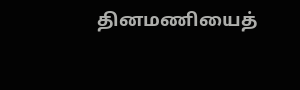தினமணியைத்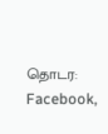தொடர: Facebook,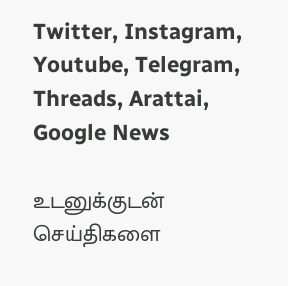Twitter, Instagram, Youtube, Telegram, Threads, Arattai, Google News

உடனுக்குடன் செய்திகளை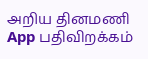அறிய தினமணி App பதிவிறக்கம்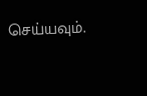செய்யவும்.